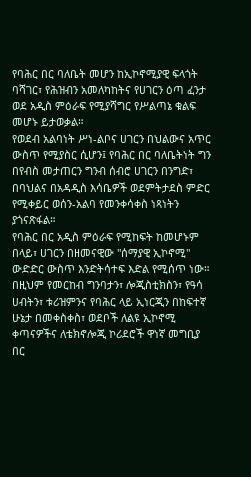የባሕር በር ባለቤት መሆን ከኢኮኖሚያዊ ፍላጎት ባሻገር፣ የሕዝብን አመለካከትና የሀገርን ዕጣ ፈንታ ወደ አዲስ ምዕራፍ የሚያሻግር የሥልጣኔ ቁልፍ መሆኑ ይታወቃል።
የወደብ አልባነት ሥነ-ልቦና ሀገርን በህልውና አጥር ውስጥ የሚያስር ሲሆን፤ የባሕር በር ባለቤትነት ግን በየብስ መታጠርን ግንብ ሰብሮ ሀገርን በንግድ፣ በባህልና በአዳዲስ እሳቤዎች ወደምትታደስ ምድር የሚቀይር ወሰን-አልባ የመንቀሳቀስ ነጻነትን ያጎናጽፋል።
የባሕር በር አዲስ ምዕራፍ የሚከፍት ከመሆኑም በላይ፣ ሀገርን በዘመናዊው "ሰማያዊ ኢኮኖሚ" ውድድር ውስጥ እንድትሳተፍ እድል የሚሰጥ ነው።
በዚህም የመርከብ ግንባታን፣ ሎጂስቲክስን፣ የዓሳ ሀብትን፣ ቱሪዝምንና የባሕር ላይ ኢነርጂን በከፍተኛ ሁኔታ በመቀስቀስ፣ ወደቦች ለልዩ ኢኮኖሚ ቀጣናዎችና ለቴክኖሎጂ ኮሪደሮች ዋነኛ መግቢያ በር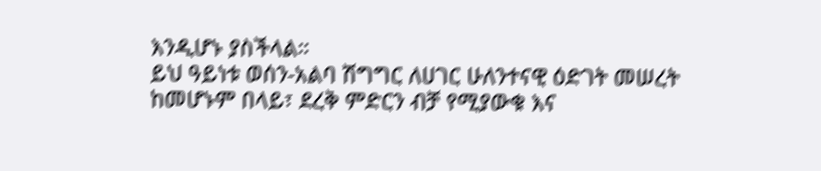እንዲሆኑ ያስችላል።
ይህ ዓይነቱ ወሰን-አልባ ሽግግር ለሀገር ሁለንተናዊ ዕድገት መሠረት ከመሆኑም በላይ፣ ደረቅ ምድርን ብቻ የሚያውቁ እና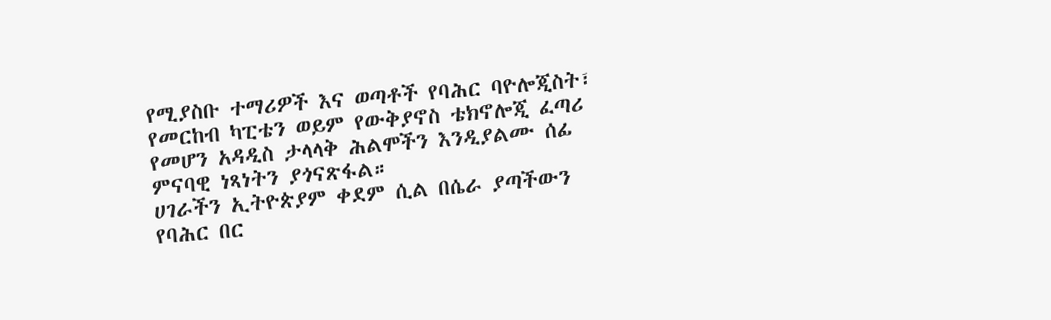የሚያስቡ ተማሪዎች እና ወጣቶች የባሕር ባዮሎጂስት፣ የመርከብ ካፒቴን ወይም የውቅያኖስ ቴክኖሎጂ ፈጣሪ የመሆን አዳዲስ ታላላቅ ሕልሞችን እንዲያልሙ ሰፊ ምናባዊ ነጻነትን ያጎናጽፋል።
ሀገራችን ኢትዮጵያም ቀደም ሲል በሴራ ያጣችውን የባሕር በር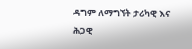ዳግም ለማግኘት ታሪካዊ እና ሕጋዊ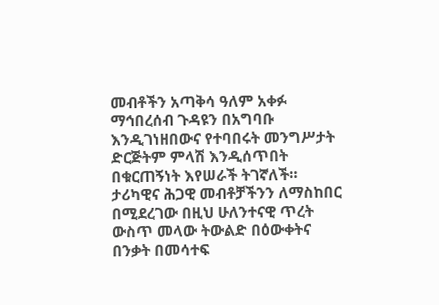መብቶችን አጣቅሳ ዓለም አቀፉ ማኅበረሰብ ጉዳዩን በአግባቡ እንዲገነዘበውና የተባበሩት መንግሥታት ድርጅትም ምላሽ እንዲሰጥበት በቁርጠኝነት እየሠራች ትገኛለች።
ታሪካዊና ሕጋዊ መብቶቻችንን ለማስከበር በሚደረገው በዚህ ሁለንተናዊ ጥረት ውስጥ መላው ትውልድ በዕውቀትና በንቃት በመሳተፍ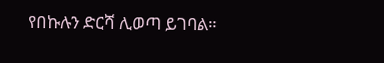የበኩሉን ድርሻ ሊወጣ ይገባል።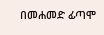በመሐመድ ፊጣሞ